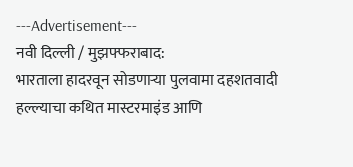---Advertisement---
नवी दिल्ली / मुझफ्फराबाद:
भारताला हादरवून सोडणाऱ्या पुलवामा दहशतवादी हल्ल्याचा कथित मास्टरमाइंड आणि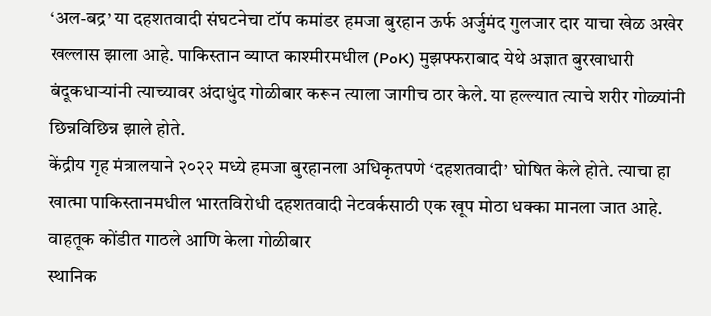‘अल-बद्र’ या दहशतवादी संघटनेचा टॉप कमांडर हमजा बुरहान ऊर्फ अर्जुमंद गुलजार दार याचा खेळ अखेर खल्लास झाला आहे. पाकिस्तान व्याप्त काश्मीरमधील (PoK) मुझफ्फराबाद येथे अज्ञात बुरखाधारी बंदूकधाऱ्यांनी त्याच्यावर अंदाधुंद गोळीबार करून त्याला जागीच ठार केले. या हल्ल्यात त्याचे शरीर गोळ्यांनी छिन्नविछिन्न झाले होते.
केंद्रीय गृह मंत्रालयाने २०२२ मध्ये हमजा बुरहानला अधिकृतपणे ‘दहशतवादी’ घोषित केले होते. त्याचा हा खात्मा पाकिस्तानमधील भारतविरोधी दहशतवादी नेटवर्कसाठी एक खूप मोठा धक्का मानला जात आहे.
वाहतूक कोंडीत गाठले आणि केला गोळीबार
स्थानिक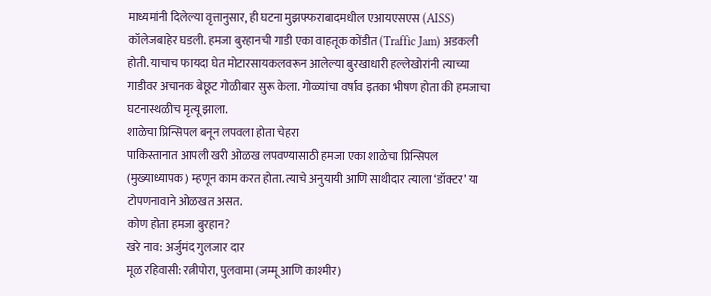माध्यमांनी दिलेल्या वृत्तानुसार, ही घटना मुझफ्फराबादमधील एआयएसएस (AISS) कॉलेजबाहेर घडली. हमजा बुरहानची गाडी एका वाहतूक कोंडीत (Traffic Jam) अडकली होती. याचाच फायदा घेत मोटारसायकलवरून आलेल्या बुरखाधारी हल्लेखोरांनी त्याच्या गाडीवर अचानक बेछूट गोळीबार सुरू केला. गोळ्यांचा वर्षाव इतका भीषण होता की हमजाचा घटनास्थळीच मृत्यू झाला.
शाळेचा प्रिन्सिपल बनून लपवला होता चेहरा
पाकिस्तानात आपली खरी ओळख लपवण्यासाठी हमजा एका शाळेचा प्रिन्सिपल (मुख्याध्यापक) म्हणून काम करत होता. त्याचे अनुयायी आणि साथीदार त्याला ‘डॉक्टर’ या टोपणनावाने ओळखत असत.
कोण होता हमजा बुरहान?
खरे नाव: अर्जुमंद गुलजार दार
मूळ रहिवासी: रत्नीपोरा, पुलवामा (जम्मू आणि काश्मीर)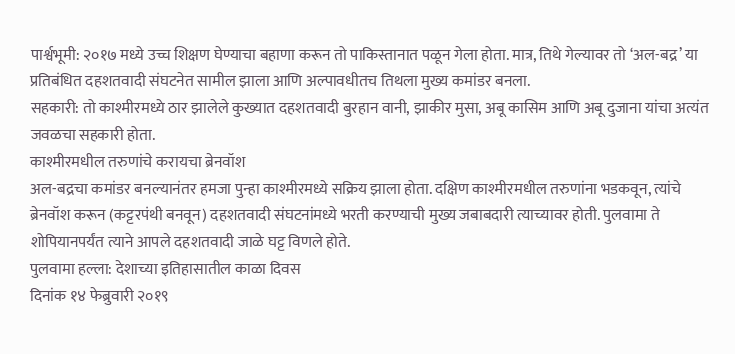पार्श्वभूमी: २०१७ मध्ये उच्च शिक्षण घेण्याचा बहाणा करून तो पाकिस्तानात पळून गेला होता. मात्र, तिथे गेल्यावर तो ‘अल-बद्र’ या प्रतिबंधित दहशतवादी संघटनेत सामील झाला आणि अल्पावधीतच तिथला मुख्य कमांडर बनला.
सहकारी: तो काश्मीरमध्ये ठार झालेले कुख्यात दहशतवादी बुरहान वानी, झाकीर मुसा, अबू कासिम आणि अबू दुजाना यांचा अत्यंत जवळचा सहकारी होता.
काश्मीरमधील तरुणांचे करायचा ब्रेनवॉश
अल-बद्रचा कमांडर बनल्यानंतर हमजा पुन्हा काश्मीरमध्ये सक्रिय झाला होता. दक्षिण काश्मीरमधील तरुणांना भडकवून, त्यांचे ब्रेनवॉश करून (कट्टरपंथी बनवून) दहशतवादी संघटनांमध्ये भरती करण्याची मुख्य जबाबदारी त्याच्यावर होती. पुलवामा ते शोपियानपर्यंत त्याने आपले दहशतवादी जाळे घट्ट विणले होते.
पुलवामा हल्ला: देशाच्या इतिहासातील काळा दिवस
दिनांक १४ फेब्रुवारी २०१९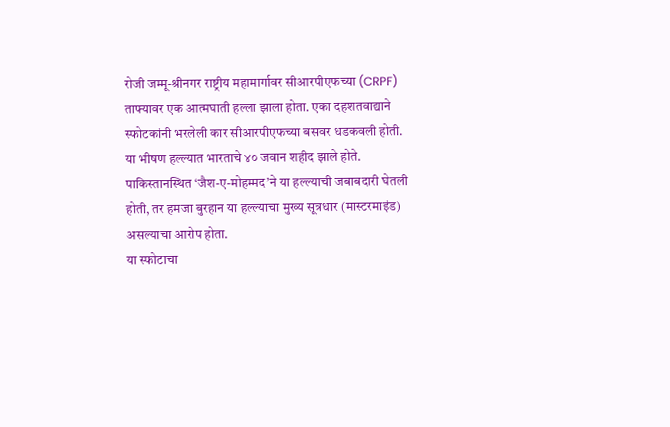रोजी जम्मू-श्रीनगर राष्ट्रीय महामार्गावर सीआरपीएफच्या (CRPF) ताफ्यावर एक आत्मघाती हल्ला झाला होता. एका दहशतवाद्याने स्फोटकांनी भरलेली कार सीआरपीएफच्या बसवर धडकवली होती.
या भीषण हल्ल्यात भारताचे ४० जवान शहीद झाले होते.
पाकिस्तानस्थित ‘जैश-ए-मोहम्मद’ने या हल्ल्याची जबाबदारी घेतली होती, तर हमजा बुरहान या हल्ल्याचा मुख्य सूत्रधार (मास्टरमाइंड) असल्याचा आरोप होता.
या स्फोटाचा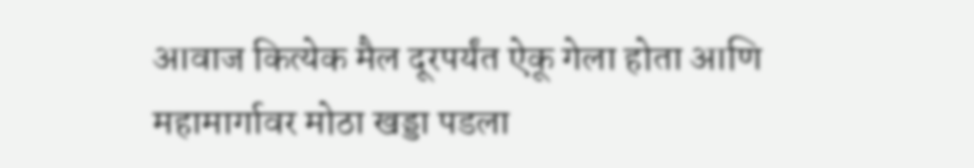आवाज कित्येक मैल दूरपर्यंत ऐकू गेला होता आणि महामार्गावर मोठा खड्डा पडला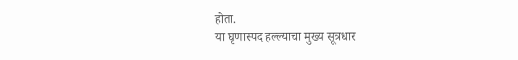होता.
या घृणास्पद हल्ल्याचा मुख्य सूत्रधार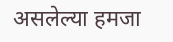असलेल्या हमजा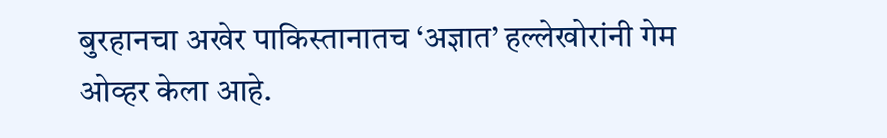बुरहानचा अखेर पाकिस्तानातच ‘अज्ञात’ हल्लेखोरांनी गेम ओव्हर केला आहे.